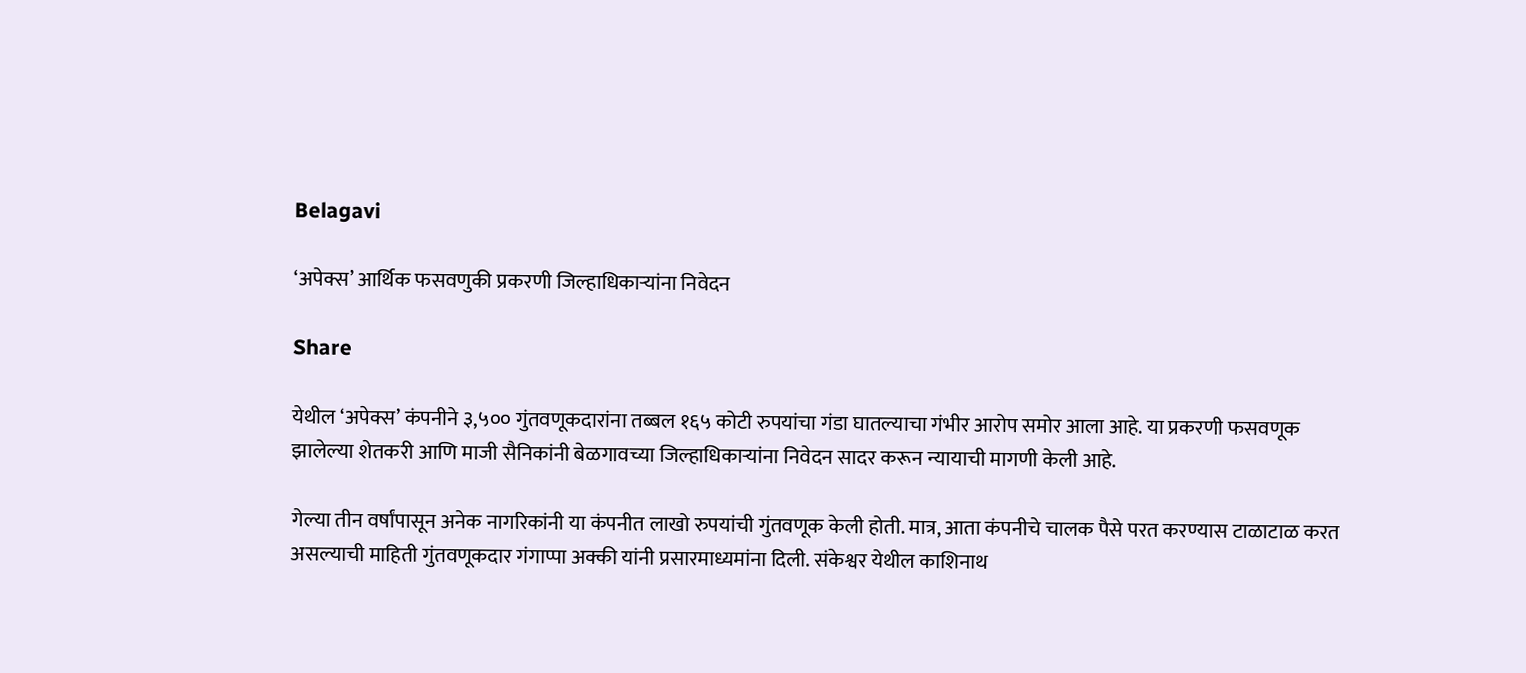Belagavi

‘अपेक्स’ आर्थिक फसवणुकी प्रकरणी जिल्हाधिकाऱ्यांना निवेदन

Share

येथील ‘अपेक्स’ कंपनीने ३,५०० गुंतवणूकदारांना तब्बल १६५ कोटी रुपयांचा गंडा घातल्याचा गंभीर आरोप समोर आला आहे. या प्रकरणी फसवणूक झालेल्या शेतकरी आणि माजी सैनिकांनी बेळगावच्या जिल्हाधिकाऱ्यांना निवेदन सादर करून न्यायाची मागणी केली आहे.

गेल्या तीन वर्षांपासून अनेक नागरिकांनी या कंपनीत लाखो रुपयांची गुंतवणूक केली होती. मात्र, आता कंपनीचे चालक पैसे परत करण्यास टाळाटाळ करत असल्याची माहिती गुंतवणूकदार गंगाप्पा अक्की यांनी प्रसारमाध्यमांना दिली. संकेश्वर येथील काशिनाथ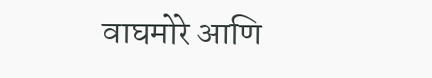वाघमोरे आणि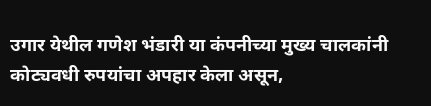उगार येथील गणेश भंडारी या कंपनीच्या मुख्य चालकांनी कोट्यवधी रुपयांचा अपहार केला असून,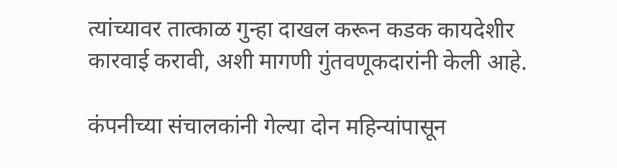त्यांच्यावर तात्काळ गुन्हा दाखल करून कडक कायदेशीर कारवाई करावी, अशी मागणी गुंतवणूकदारांनी केली आहे.

कंपनीच्या संचालकांनी गेल्या दोन महिन्यांपासून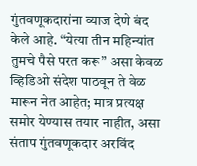गुंतवणूकदारांना व्याज देणे बंद केले आहे. “येत्या तीन महिन्यांत तुमचे पैसे परत करू” असा केवळ व्हिडिओ संदेश पाठवून ते वेळ मारून नेत आहेत; मात्र प्रत्यक्ष समोर येण्यास तयार नाहीत, असा संताप गुंतवणूकदार अरविंद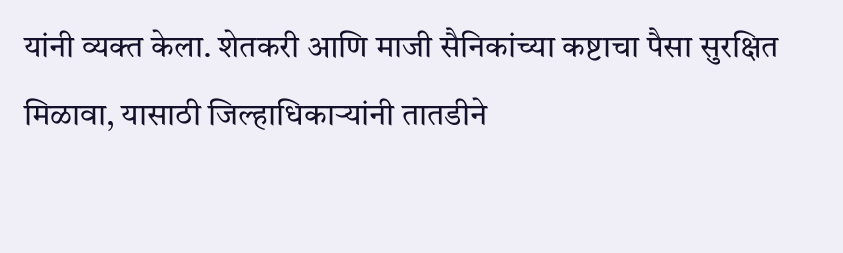यांनी व्यक्त केला. शेतकरी आणि माजी सैनिकांच्या कष्टाचा पैसा सुरक्षित मिळावा, यासाठी जिल्हाधिकाऱ्यांनी तातडीने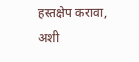हस्तक्षेप करावा, अशी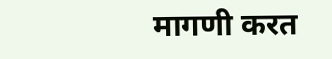मागणी करत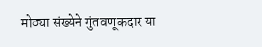मोठ्या संख्येने गुंतवणूकदार या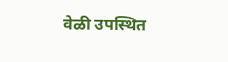वेळी उपस्थित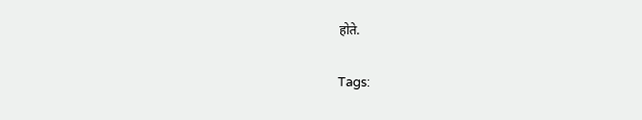होते.

Tags: